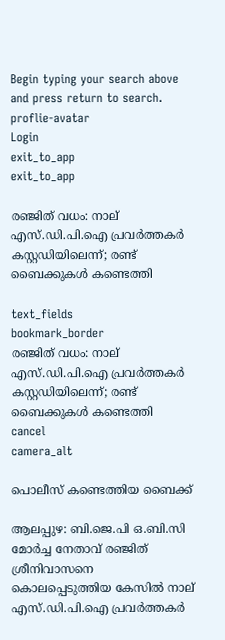Begin typing your search above and press return to search.
proflie-avatar
Login
exit_to_app
exit_to_app

രഞ്ജിത് വധം: നാല് എസ്.ഡി.പി.ഐ പ്രവർത്തകർ കസ്റ്റഡിയിലെന്ന്; രണ്ട് ബൈക്കുകൾ കണ്ടെത്തി

text_fields
bookmark_border
രഞ്ജിത് വധം: നാല് എസ്.ഡി.പി.ഐ പ്രവർത്തകർ കസ്റ്റഡിയിലെന്ന്; രണ്ട് ബൈക്കുകൾ കണ്ടെത്തി
cancel
camera_alt

പൊലീസ് കണ്ടെത്തിയ ബൈക്ക്

ആലപ്പുഴ: ബി.ജെ.പി ഒ.ബി.സി മോർച്ച നേതാവ് രഞ്ജിത് ശ്രീനിവാസനെ കൊലപ്പെടുത്തിയ കേസിൽ നാല് എസ്.ഡി.പി.ഐ പ്രവർത്തകർ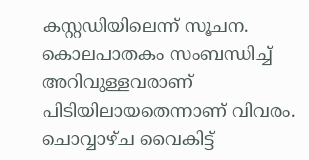കസ്റ്റഡിയിലെന്ന് സൂചന. കൊലപാതകം സംബന്ധിച്ച് അറിവുള്ളവരാണ് പിടിയിലായതെന്നാണ് വിവരം. ചൊവ്വാഴ്ച വൈകിട്ട്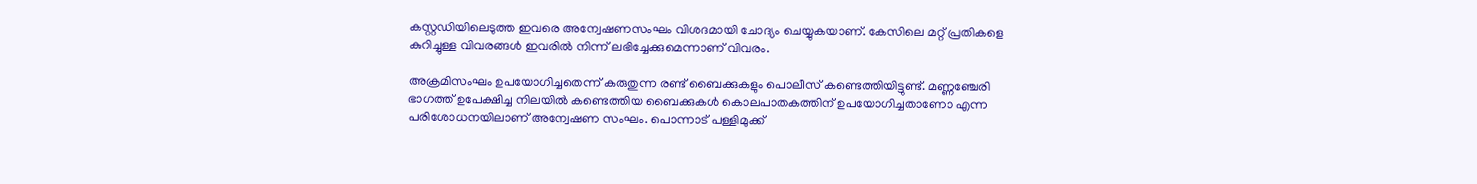കസ്റ്റഡിയിലെടുത്ത ഇവരെ അന്വേഷണസംഘം വിശദമായി ചോദ്യം ചെയ്യുകയാണ്. കേസിലെ മറ്റ് പ്രതികളെ കുറിച്ചുള്ള വിവരങ്ങൾ ഇവരിൽ നിന്ന് ലഭിച്ചേക്കുമെന്നാണ് വിവരം.

അക്രമിസംഘം ഉപയോഗിച്ചതെന്ന് കരുതുന്ന രണ്ട് ബൈക്കുകളും പൊലീസ് കണ്ടെത്തിയിട്ടുണ്ട്. മണ്ണഞ്ചേരി ഭാഗത്ത് ഉപേക്ഷിച്ച നിലയിൽ കണ്ടെത്തിയ ബൈക്കുകൾ കൊലപാതകത്തിന് ഉപയോഗിച്ചതാണോ എന്ന പരിശോധനയിലാണ് അന്വേഷണ സംഘം. പൊന്നാട് പള്ളിമുക്ക്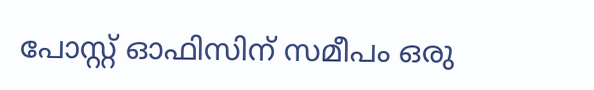പോസ്റ്റ്‌ ഓഫിസിന് സമീപം ഒരു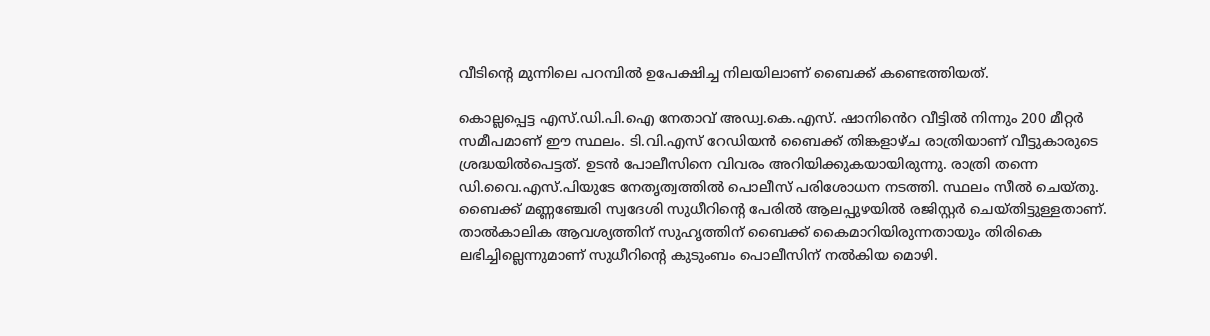വീടിന്റെ മുന്നിലെ പറമ്പിൽ ഉപേക്ഷിച്ച നിലയിലാണ് ബൈക്ക് കണ്ടെത്തിയത്.

കൊല്ലപ്പെട്ട എസ്.ഡി.പി.ഐ നേതാവ് അഡ്വ.കെ.എസ്. ഷാനിൻെറ വീട്ടിൽ നിന്നും 200 മീറ്റർ സമീപമാണ് ഈ സ്ഥലം. ടി.വി.എസ് റേഡിയൻ ബൈക്ക് തിങ്കളാഴ്ച രാത്രിയാണ് വീട്ടുകാരുടെ ശ്രദ്ധയിൽപെട്ടത്. ഉടൻ പോലീസിനെ വിവരം അറിയിക്കുകയായിരുന്നു. രാത്രി തന്നെ ഡി.വൈ.എസ്.പിയുടേ നേതൃത്വത്തിൽ പൊലീസ് പരിശോധന നടത്തി. സ്ഥലം സീൽ ചെയ്തു. ബൈക്ക് മണ്ണഞ്ചേരി സ്വദേശി സുധീറിന്‍റെ പേരിൽ ആലപ്പുഴയിൽ രജിസ്റ്റർ ചെയ്തിട്ടുള്ളതാണ്. താൽകാലിക ആവശ്യത്തിന് സുഹൃത്തിന് ബൈക്ക് കൈമാറിയിരുന്നതായും തിരികെ ലഭിച്ചില്ലെന്നുമാണ് സുധീറിന്‍റെ കുടുംബം പൊലീസിന് നൽകിയ മൊഴി.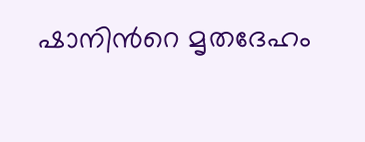ഷാനിന്‍റെ മൃതദേഹം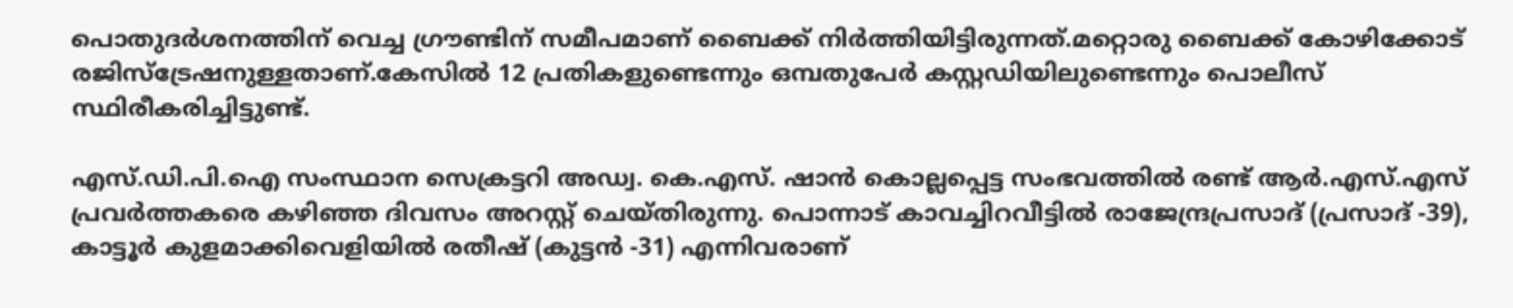പൊതുദർശനത്തിന് വെച്ച ഗ്രൗണ്ടിന് സമീപമാണ് ബൈക്ക് നിർത്തിയിട്ടിരുന്നത്.മറ്റൊരു ബൈക്ക് കോഴിക്കോട് രജിസ്ട്രേഷനുള്ളതാണ്.കേസിൽ 12 പ്രതികളുണ്ടെന്നും ഒമ്പതുപേർ കസ്റ്റഡിയിലുണ്ടെന്നും പൊലീസ് സ്ഥിരീകരിച്ചിട്ടുണ്ട്.

എസ്.ഡി.പി.ഐ സംസ്ഥാന സെക്രട്ടറി അഡ്വ. കെ.എസ്. ഷാൻ കൊല്ലപ്പെട്ട സംഭവത്തിൽ രണ്ട് ആർ.എസ്.എസ് പ്രവർത്തകരെ കഴിഞ്ഞ ദിവസം അറസ്റ്റ് ചെയ്തിരുന്നു. പൊന്നാട് കാവച്ചിറവീട്ടിൽ രാജേന്ദ്രപ്രസാദ് (പ്രസാദ് -39), കാട്ടൂർ കുളമാക്കിവെളിയിൽ രതീഷ് (കുട്ടൻ -31) എന്നിവരാണ്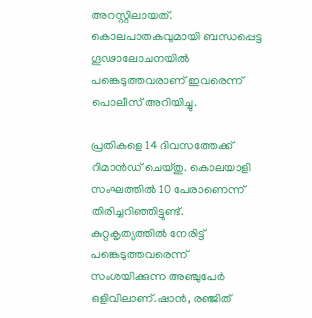അറസ്റ്റിലായത്. കൊലപാതകവുമായി ബന്ധപ്പെട്ട ഗൂഢാലോചനയിൽ പങ്കെടുത്തവരാണ് ഇവരെന്ന് പൊലീസ് അറിയിച്ചു.

പ്രതികളെ 14 ദിവസത്തേക്ക് റിമാൻഡ് ചെയ്തു. കൊലയാളി സംഘത്തില്‍ 10 പേരാണെന്ന് തിരിച്ചറിഞ്ഞിട്ടുണ്ട്. കുറ്റകൃത്യത്തില്‍ നേരിട്ട് പങ്കെടുത്തവരെന്ന് സംശയിക്കുന്ന അഞ്ചുപേർ ഒളിവിലാണ്.ഷാൻ, രഞ്ജിത്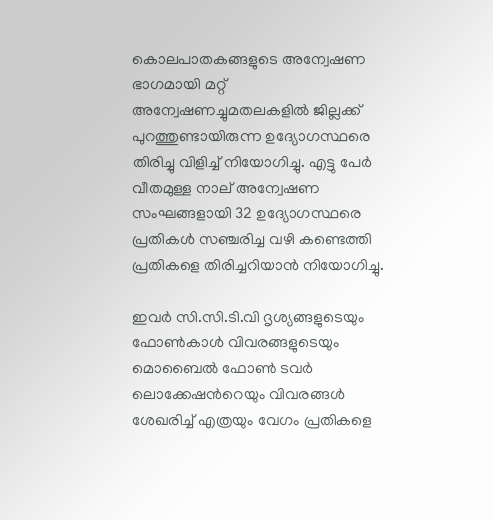കൊലപാതകങ്ങളുടെ അന്വേഷണ ഭാഗമായി മറ്റ് അന്വേഷണച്ചുമതലകളിൽ ജില്ലക്ക് പുറത്തുണ്ടായിരുന്ന ഉദ്യോഗസ്ഥരെ തിരിച്ചു വിളിച്ച് നിയോഗിച്ചു. എട്ടു പേർ വീതമുള്ള നാല് അന്വേഷണ സംഘങ്ങളായി 32 ഉദ്യോഗസ്ഥരെ പ്രതികൾ സഞ്ചരിച്ച വഴി കണ്ടെത്തി പ്രതികളെ തിരിച്ചറിയാൻ നിയോഗിച്ചു.

ഇവർ സി.സി.ടി.വി ദൃശ്യങ്ങളുടെയും ഫോൺകാൾ വിവരങ്ങളുടെയും മൊബൈൽ ഫോൺ ടവർ ലൊക്കേഷന്‍റെയും വിവരങ്ങൾ ശേഖരിച്ച് എത്രയും വേഗം പ്രതികളെ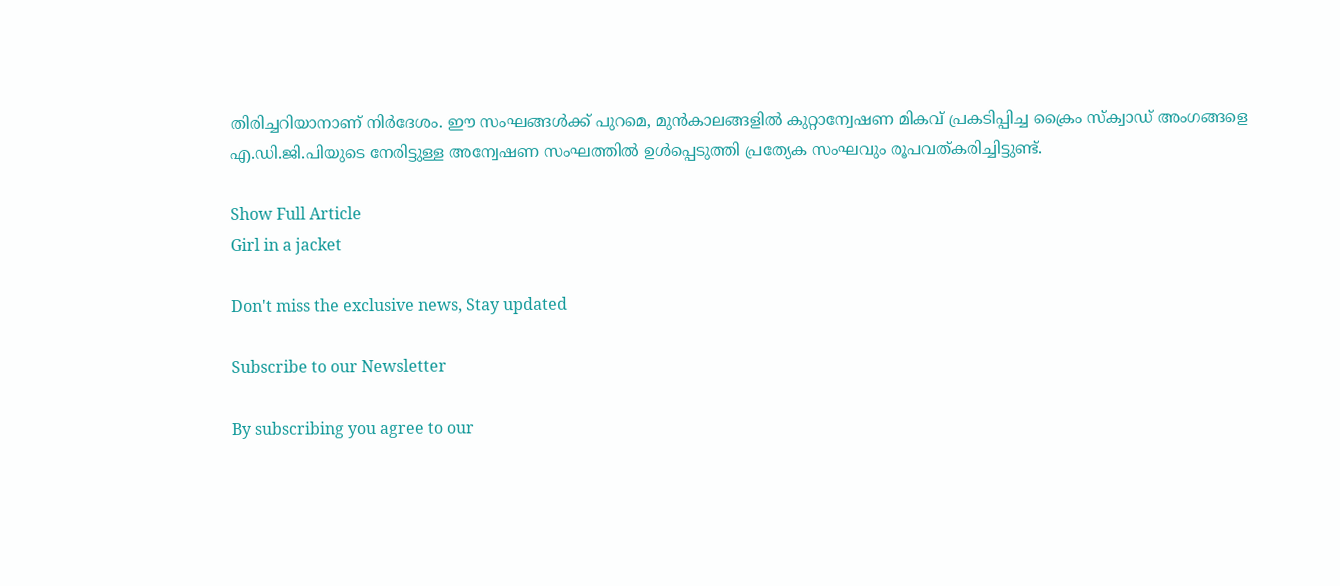തിരിച്ചറിയാനാണ് നിർദേശം. ഈ സംഘങ്ങൾക്ക് പുറമെ, മുൻകാലങ്ങളിൽ കുറ്റാന്വേഷണ മികവ് പ്രകടിപ്പിച്ച ക്രൈം സ്ക്വാഡ് അംഗങ്ങളെ എ.ഡി.ജി.പിയുടെ നേരിട്ടുള്ള അന്വേഷണ സംഘത്തിൽ ഉൾപ്പെടുത്തി പ്രത്യേക സംഘവും രൂപവത്കരിച്ചിട്ടുണ്ട്.

Show Full Article
Girl in a jacket

Don't miss the exclusive news, Stay updated

Subscribe to our Newsletter

By subscribing you agree to our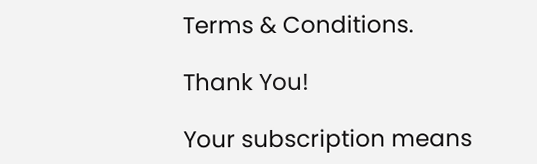Terms & Conditions.

Thank You!

Your subscription means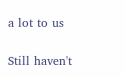a lot to us

Still haven't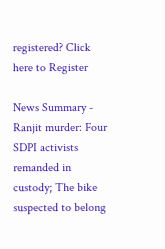registered? Click here to Register

News Summary - Ranjit murder: Four SDPI activists remanded in custody; The bike suspected to belong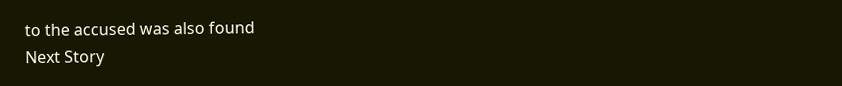to the accused was also found
Next Story